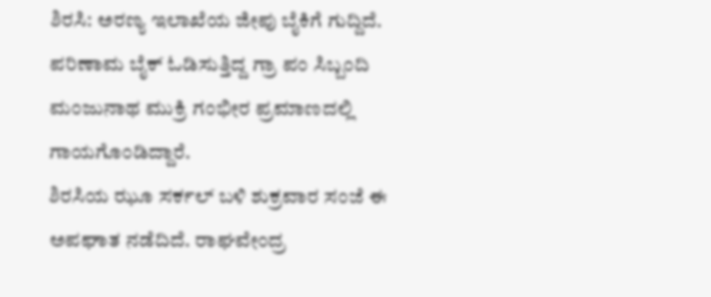ಶಿರಸಿ: ಅರಣ್ಯ ಇಲಾಖೆಯ ಜೀಪು ಬೈಕಿಗೆ ಗುದ್ದಿದೆ. ಪರಿಣಾಮ ಬೈಕ್ ಓಡಿಸುತ್ತಿದ್ದ ಗ್ರಾ ಪಂ ಸಿಬ್ಬಂದಿ ಮಂಜುನಾಥ ಮುಕ್ರಿ ಗಂಭೀರ ಪ್ರಮಾಣದಲ್ಲಿ ಗಾಯಗೊಂಡಿದ್ದಾರೆ.
ಶಿರಸಿಯ ಝೂ ಸರ್ಕಲ್ ಬಳಿ ಶುಕ್ರವಾರ ಸಂಜೆ ಈ ಅಪಘಾತ ನಡೆದಿದೆ. ರಾಘವೇಂದ್ರ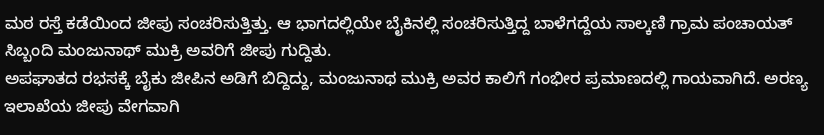ಮಠ ರಸ್ತೆ ಕಡೆಯಿಂದ ಜೀಪು ಸಂಚರಿಸುತ್ತಿತ್ತು. ಆ ಭಾಗದಲ್ಲಿಯೇ ಬೈಕಿನಲ್ಲಿ ಸಂಚರಿಸುತ್ತಿದ್ದ ಬಾಳೆಗದ್ದೆಯ ಸಾಲ್ಕಣಿ ಗ್ರಾಮ ಪಂಚಾಯತ್ ಸಿಬ್ಬಂದಿ ಮಂಜುನಾಥ್ ಮುಕ್ರಿ ಅವರಿಗೆ ಜೀಪು ಗುದ್ದಿತು.
ಅಪಘಾತದ ರಭಸಕ್ಕೆ ಬೈಕು ಜೀಪಿನ ಅಡಿಗೆ ಬಿದ್ದಿದ್ದು, ಮಂಜುನಾಥ ಮುಕ್ರಿ ಅವರ ಕಾಲಿಗೆ ಗಂಭೀರ ಪ್ರಮಾಣದಲ್ಲಿ ಗಾಯವಾಗಿದೆ. ಅರಣ್ಯ ಇಲಾಖೆಯ ಜೀಪು ವೇಗವಾಗಿ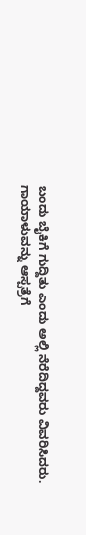ಬಂದು ಬೈಕಿಗೆ ಗುದ್ದಿತು ಎಂದು ಅಲ್ಲಿ ನೆರೆದಿದ್ದವರು ವಿವರಿಸಿದರು.
ಗಾಯಾಳುವನ್ನು ಆಸ್ಪತ್ರೆಗೆ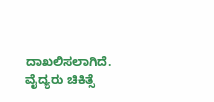ದಾಖಲಿಸಲಾಗಿದೆ. ವೈದ್ಯರು ಚಿಕಿತ್ಸೆ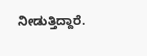ನೀಡುತ್ತಿದ್ದಾರೆ.